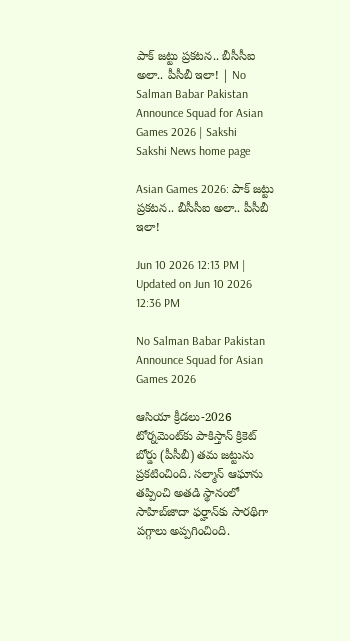పాక్‌ జట్టు ప్రకటన.. బీసీసీఐ అలా.. పీసీబీ ఇలా! | No Salman Babar Pakistan Announce Squad for Asian Games 2026 | Sakshi
Sakshi News home page

Asian Games 2026: పాక్‌ జట్టు ప్రకటన.. బీసీసీఐ అలా.. పీసీబీ ఇలా!

Jun 10 2026 12:13 PM | Updated on Jun 10 2026 12:36 PM

No Salman Babar Pakistan Announce Squad for Asian Games 2026

ఆసియా క్రీడలు-2026 టోర్నమెంట్‌కు పాకిస్తాన్‌ క్రికెట్‌ బోర్డు (పీసీబీ) తమ జట్టును ప్రకటించింది. సల్మాన్‌ ఆఘాను తప్పించి అతడి స్థానంలో సాహిబ్‌జాదా ఫర్హాన్‌కు సారథిగా పగ్గాలు అప్పగించింది.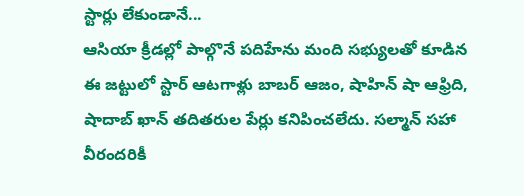స్టార్లు లేకుండానే...
ఆసియా క్రీడల్లో పాల్గొనే పదిహేను మంది సభ్యులతో కూడిన ఈ జట్టులో స్టార్‌ ఆటగాళ్లు బాబర్‌ ఆజం, షాహిన్‌ షా ఆఫ్రిది, షాదాబ్‌ ఖాన్‌ తదితరుల పేర్లు కనిపించలేదు. సల్మాన్‌ సహా వీరందరికీ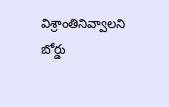విశ్రాంతినివ్వాలని బోర్డు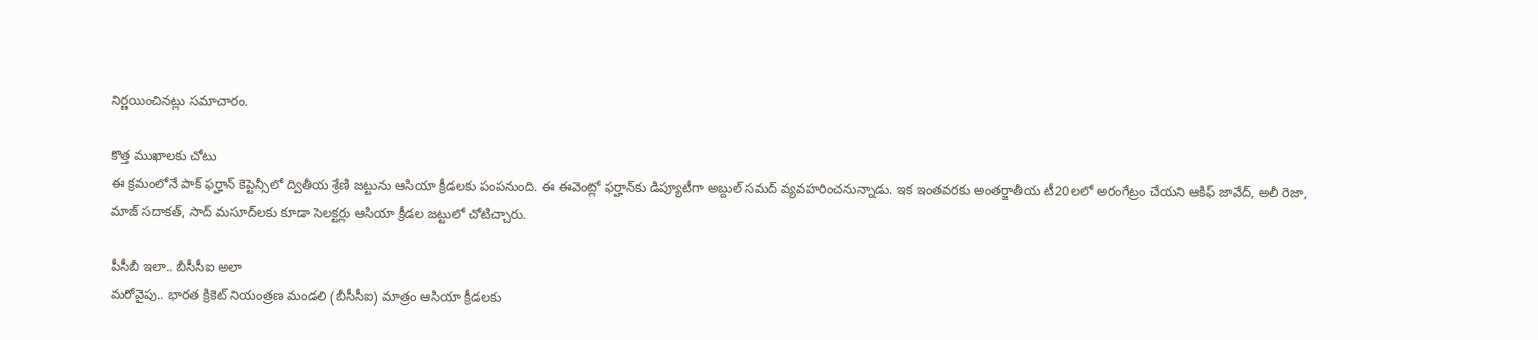నిర్ణయించినట్లు సమాచారం.

కొత్త ముఖాలకు చోటు
ఈ క్రమంలోనే పాక్‌ ఫర్హాన్‌ కెప్టెన్సీలో ద్వితీయ శ్రేణి జట్టును ఆసియా క్రీడలకు పంపనుంది. ఈ ఈవెంట్లో ఫర్హాన్‌కు డిప్యూటీగా అబ్దుల్‌ సమద్‌ వ్యవహరించనున్నాడు. ఇక ఇంతవరకు అంతర్జాతీయ టీ20లలో అరంగేట్రం చేయని ఆకిఫ్‌ జావేద్‌, అలీ రెజా, మాజ్‌ సదాకత్‌, సాద్‌ మసూద్‌లకు కూడా సెలక్టర్లు ఆసియా క్రీడల జట్టులో చోటిచ్చారు.

పీసీబీ ఇలా.. బీసీసీఐ అలా
మరోవైపు.. భారత క్రికెట్‌ నియంత్రణ మండలి (బీసీసీఐ) మాత్రం ఆసియా క్రీడలకు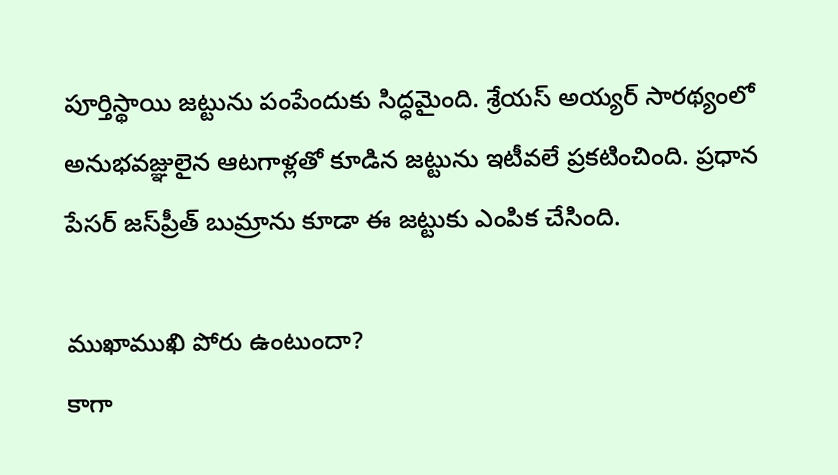పూర్తిస్థాయి జట్టును పంపేందుకు సిద్ధమైంది. శ్రేయస్‌ అయ్యర్‌ సారథ్యంలో అనుభవజ్ఞులైన ఆటగాళ్లతో కూడిన జట్టును ఇటీవలే ప్రకటించింది. ప్రధాన పేసర్‌ జస్‌ప్రీత్‌ బుమ్రాను కూడా ఈ జట్టుకు ఎంపిక చేసింది.

ముఖాముఖి పోరు ఉంటుందా?
కాగా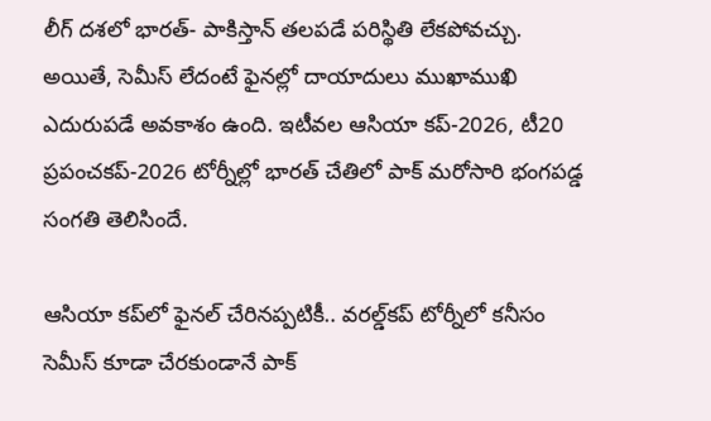లీగ్‌ దశలో భారత్‌- పాకిస్తాన్‌ తలపడే పరిస్థితి లేకపోవచ్చు. అయితే, సెమీస్‌ లేదంటే ఫైనల్లో దాయాదులు ముఖాముఖి ఎదురుపడే అవకాశం ఉంది. ఇటీవల ఆసియా కప్‌-2026, టీ20 ప్రపంచకప్‌-2026 టోర్నీల్లో భారత్‌ చేతిలో పాక్‌ మరోసారి భంగపడ్డ సంగతి తెలిసిందే.

ఆసియా కప్‌లో ఫైనల్‌ చేరినప్పటికీ.. వరల్డ్‌కప్‌ టోర్నీలో కనీసం సెమీస్‌ కూడా చేరకుండానే పాక్‌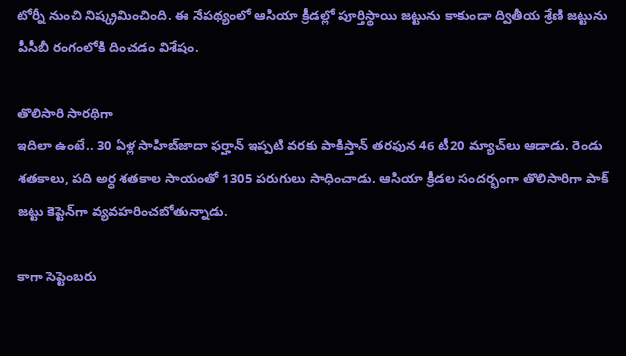టోర్నీ నుంచి నిష్క్రమించింది. ఈ నేపథ్యంలో ఆసియా క్రీడల్లో పూర్తిస్థాయి జట్టును కాకుండా ద్వితీయ శ్రేణి జట్టును పీసీబీ రంగంలోకి దించడం విశేషం.

తొలిసారి సారథిగా
ఇదిలా ఉంటే.. 30 ఏళ్ల సాహిబ్‌జాదా ఫర్హాన్‌ ఇప్పటి వరకు పాకిస్తాన్‌ తరఫున 46 టీ20 మ్యాచ్‌లు ఆడాడు. రెండు శతకాలు, పది అర్ధ శతకాల సాయంతో 1305 పరుగులు సాధించాడు. ఆసియా క్రీడల సందర్భంగా తొలిసారిగా పాక్‌ జట్టు కెప్టెన్‌గా వ్యవహరించబోతున్నాడు.

కాగా సెప్టెంబరు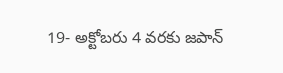19- అక్టోబరు 4 వరకు జపాన్‌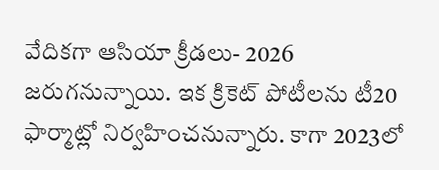వేదికగా ఆసియా క్రీడలు- 2026 జరుగనున్నాయి. ఇక క్రికెట్‌ పోటీలను టీ20 ఫార్మాట్లో నిర్వహించనున్నారు. కాగా 2023లో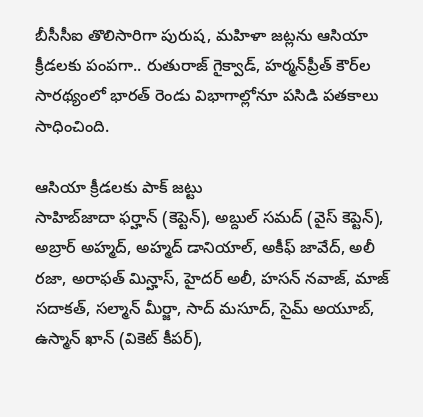బీసీసీఐ తొలిసారిగా పురుష, మహిళా జట్లను ఆసియా క్రీడలకు పంపగా.. రుతురాజ్‌ గైక్వాడ్‌, హర్మన్‌ప్రీత్‌ కౌర్‌ల సారథ్యంలో భారత్‌ రెండు విభాగాల్లోనూ పసిడి పతకాలు సాధించింది.

ఆసియా క్రీడలకు పాక్‌ జట్టు
సాహిబ్‌జాదా ఫర్హాన్ (కెప్టెన్‌), అబ్దుల్ సమద్ (వైస్‌ కెప్టెన్‌), అబ్రార్ అహ్మద్, అహ్మద్ డానియాల్, అకీఫ్ జావేద్, అలీ రజా, అరాఫత్ మిన్హాస్, హైదర్ అలీ, హసన్ నవాజ్, మాజ్ సదాకత్, సల్మాన్ మీర్జా, సాద్ మసూద్, సైమ్ అయూబ్, ఉస్మాన్ ఖాన్ (వికెట్‌ కీపర్‌),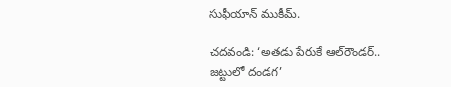సుఫీయాన్ ముకీమ్‌.

చదవండి: ‘అతడు పేరుకే ఆల్‌రౌండర్‌.. జట్టులో దండగ’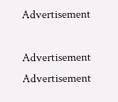Advertisement

Advertisement
Advertisement